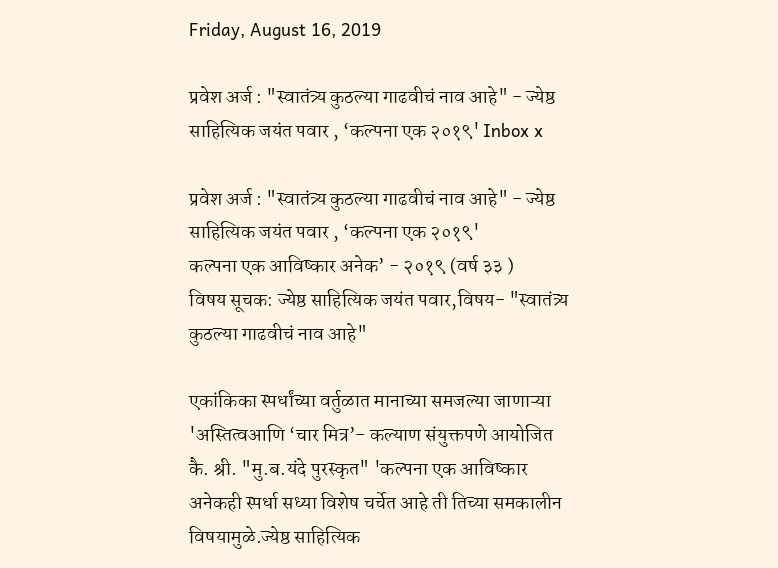Friday, August 16, 2019

प्रवेश अर्ज : "स्वातंत्र्य कुठल्या गाढवीचं नाव आहे" - ज्येष्ठ साहित्यिक जयंत पवार , ‘कल्पना एक २०१९' Inbox x

प्रवेश अर्ज : "स्वातंत्र्य कुठल्या गाढवीचं नाव आहे" - ज्येष्ठ साहित्यिक जयंत पवार , ‘कल्पना एक २०१९'
कल्पना एक आविष्कार अनेक’ - २०१९ (वर्ष ३३ )
विषय सूचक: ज्येष्ठ साहित्यिक जयंत पवार,विषय- "स्वातंत्र्य कुठल्या गाढवीचं नाव आहे"

एकांकिका स्पर्धांच्या वर्तुळात मानाच्या समजल्या जाणाऱ्या 'अस्तित्वआणि ‘चार मित्र’- कल्याण संयुक्तपणे आयोजित कै. श्री. "मु.ब.यंदे पुरस्कृत" 'कल्पना एक आविष्कार अनेकही स्पर्धा सध्या विशेष चर्चेत आहे ती तिच्या समकालीन विषयामुळे.ज्येष्ठ साहित्यिक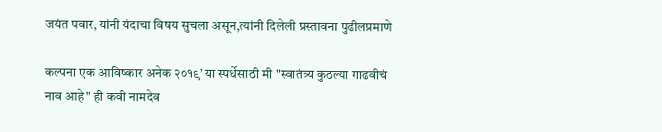जयंत पवार, यांनी यंदाचा विषय सुचला असून,त्यांनी दिलेली प्रस्तावना पुढीलप्रमाणे

कल्पना एक आविष्कार अनेक २०१९’ या स्पर्धेसाठी मी "स्वातंत्र्य कुठल्या गाढवीचं नाव आहे" ही कवी नामदेव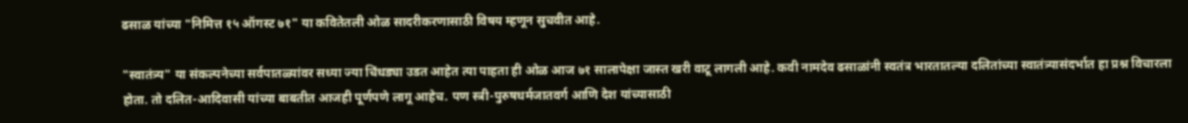ढसाळ यांच्या "निमित्त १५ ऑगस्ट ७१" या कवितेतली ओळ सादरीकरणासाठी विषय म्हणून सुचवीत आहे.

"स्वातंत्र्य" या संकल्पनेच्या सर्वपातळ्यांवर सध्या ज्या चिंधड्या उडत आहेत त्या पाहता ही ओळ आज ७१ सालापेक्षा जास्त खरी वाटू लागली आहे. कवी नामदेव ढसाळांनी स्वतंत्र भारतातल्या दलितांच्या स्वातंत्र्यासंदर्भात हा प्रश्न विचारला होता. तो दलित-आदिवासी यांच्या बाबतीत आजही पूर्णपणे लागू आहेच. पण स्त्री-पुरुषधर्मजातवर्ग आणि देश यांच्यासाठी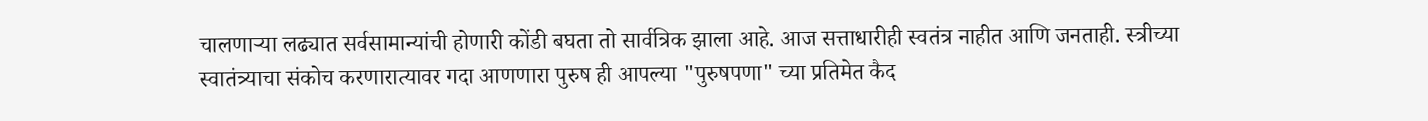चालणाऱ्या लढ्यात सर्वसामान्यांची होणारी कोंडी बघता तो सार्वत्रिक झाला आहे. आज सत्ताधारीही स्वतंत्र नाहीत आणि जनताही. स्त्रीच्या स्वातंत्र्याचा संकोच करणारात्यावर गदा आणणारा पुरुष ही आपल्या "पुरुषपणा" च्या प्रतिमेत कैद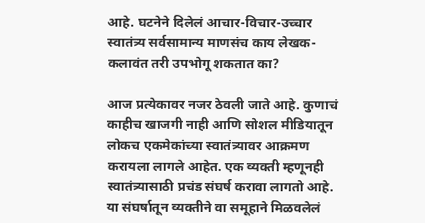आहे. घटनेने दिलेलं आचार-विचार-उच्चार स्वातंत्र्य सर्वसामान्य माणसंच काय लेखक-कलावंत तरी उपभोगू शकतात का?

आज प्रत्येकावर नजर ठेवली जाते आहे. कुणाचं काहीच खाजगी नाही आणि सोशल मीडियातून लोकच एकमेकांच्या स्वातंत्र्यावर आक्रमण करायला लागले आहेत. एक व्यक्ती म्हणूनही स्वातंत्र्यासाठी प्रचंड संघर्ष करावा लागतो आहे. या संघर्षातून व्यक्तीने वा समूहाने मिळवलेलं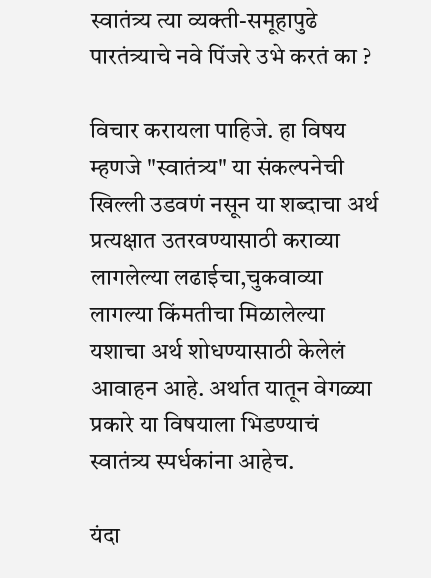स्वातंत्र्य त्या व्यक्ती-समूहापुढे पारतंत्र्याचे नवे पिंजरे उभे करतं का ?

विचार करायला पाहिजे. हा विषय म्हणजे "स्वातंत्र्य" या संकल्पनेची खिल्ली उडवणं नसून या शब्दाचा अर्थ प्रत्यक्षात उतरवण्यासाठी कराव्या लागलेल्या लढाईचा,चुकवाव्या लागल्या किंमतीचा मिळालेल्या यशाचा अर्थ शोधण्यासाठी केलेलं आवाहन आहे. अर्थात यातून वेगळ्या प्रकारे या विषयाला भिडण्याचं स्वातंत्र्य स्पर्धकांना आहेच.

यंदा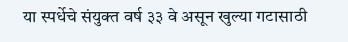या स्पर्धेचे संयुक्त वर्ष ३३ वे असून खुल्या गटासाठी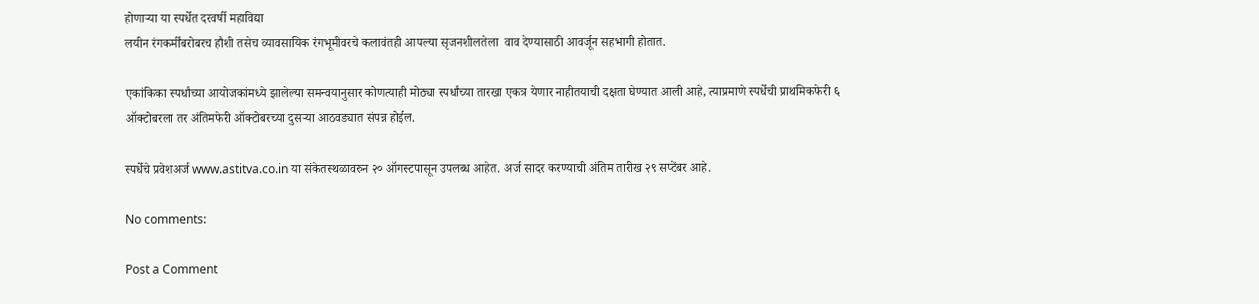होणाऱ्या या स्पर्धेत दरवर्षी महाविद्या
लयीन रंगकर्मींबरोबरच हौशी तसेच व्यावसायिक रंगभूमीवरचे कलावंतही आपल्या सृजनशीलतेला  वाव देण्यासाठी आवर्जून सहभागी होतात.

एकांकिका स्पर्धांच्या आयोजकांमध्ये झालेल्या समन्वयानुसार कोणत्याही मोठ्या स्पर्धांच्या तारखा एकत्र येणार नाहीतयाची दक्षता घेण्यात आली आहे, त्याप्रमाणे स्पर्धेची प्राथमिकफेरी ६ ऑक्टोबरला तर अंतिमफेरी ऑक्टोबरच्या दुसऱ्या आठवड्यात संपन्न होईल.

स्पर्धेचे प्रवेशअर्ज www.astitva.co.in या संकेतस्थळावरुन २० ऑगस्टपासून उपलब्ध आहेत. अर्ज सादर करण्याची अंतिम तारीख २९ सप्टेंबर आहे.

No comments:

Post a Comment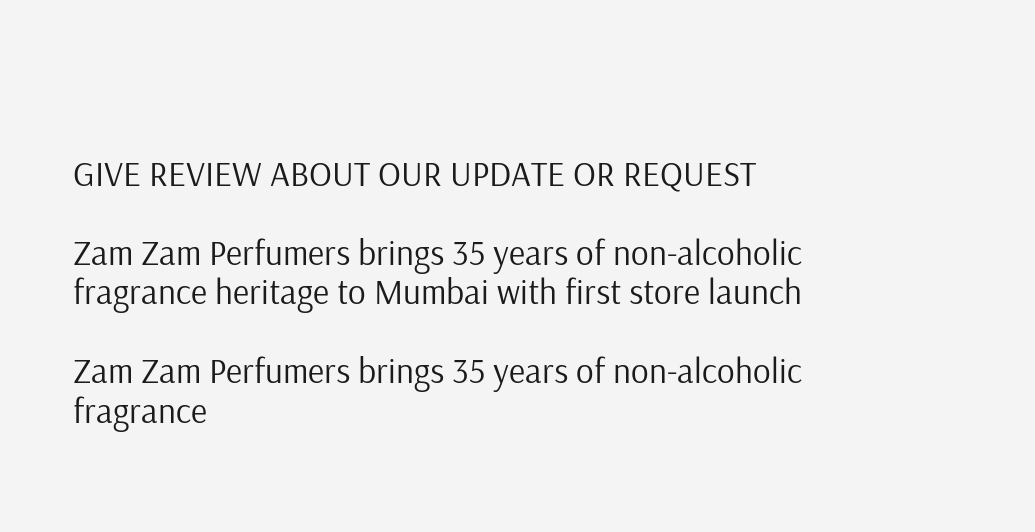GIVE REVIEW ABOUT OUR UPDATE OR REQUEST

Zam Zam Perfumers brings 35 years of non-alcoholic fragrance heritage to Mumbai with first store launch

Zam Zam Perfumers brings 35 years of non-alcoholic fragrance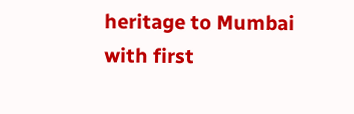heritage to Mumbai with first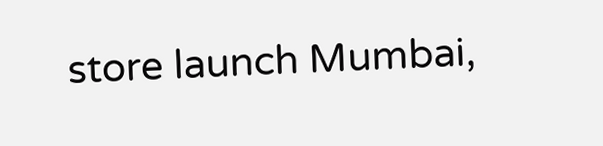store launch Mumbai,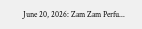June 20, 2026: Zam Zam Perfu...